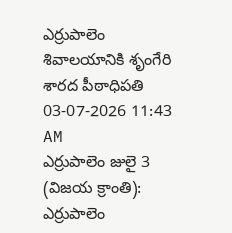ఎర్రుపాలెం శివాలయానికి శృంగేరి శారద పీఠాధిపతి
03-07-2026 11:43 AM
ఎర్రుపాలెం జులై 3 (విజయ క్రాంతి): ఎర్రుపాలెం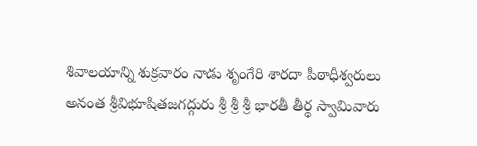శివాలయాన్ని శుక్రవారం నాడు శృంగేరి శారదా పీఠాధీశ్వరులు అనంత శ్రీవిభూషితజగద్గురు శ్రీ శ్రీ శ్రీ భారతీ తీర్థ స్వామివారు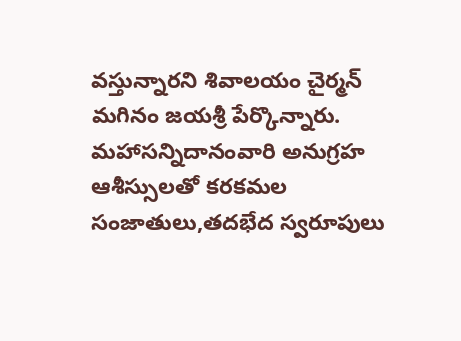వస్తున్నారని శివాలయం చైర్మన్ మగినం జయశ్రీ పేర్కొన్నారు. మహాసన్నిదానంవారి అనుగ్రహ ఆశీస్సులతో కరకమల సంజాతులు,తదభేద స్వరూపులు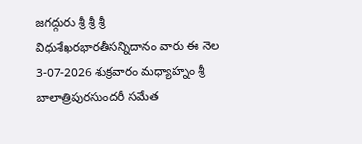జగద్గురు శ్రీ శ్రీ శ్రీ విధుశేఖరభారతీసన్నిదానం వారు ఈ నెల 3-07-2026 శుక్రవారం మధ్యాహ్నం శ్రీ బాలాత్రిపురసుందరీ సమేత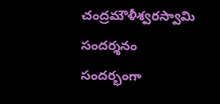చంద్రమౌళీశ్వరస్వామి సందర్శనం సందర్భంగా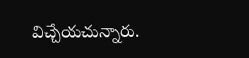విచ్చేయచున్నారు.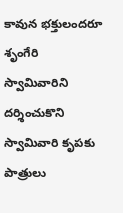కావున భక్తులందరూ శృంగేరి స్వామివారిని దర్శించుకొని స్వామివారి కృపకు పాత్రులు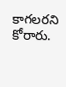కాగలరని కోరారు.